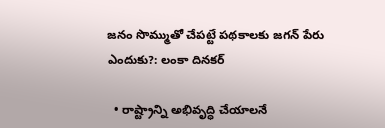జనం సొమ్ముతో చేపట్టే పథకాలకు జగన్ పేరు ఎందుకు?: లంకా దినకర్

  • రాష్ట్రాన్ని అభివృద్ధి చేయాలనే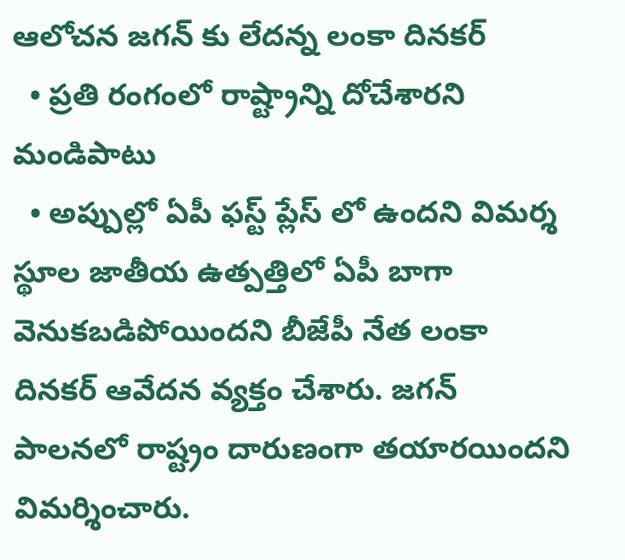ఆలోచన జగన్ కు లేదన్న లంకా దినకర్
  • ప్రతి రంగంలో రాష్ట్రాన్ని దోచేశారని మండిపాటు
  • అప్పుల్లో ఏపీ ఫస్ట్ ప్లేస్ లో ఉందని విమర్శ
స్థూల జాతీయ ఉత్పత్తిలో ఏపీ బాగా వెనుకబడిపోయిందని బీజేపీ నేత లంకా దినకర్ ఆవేదన వ్యక్తం చేశారు. జగన్ పాలనలో రాష్ట్రం దారుణంగా తయారయిందని విమర్శించారు.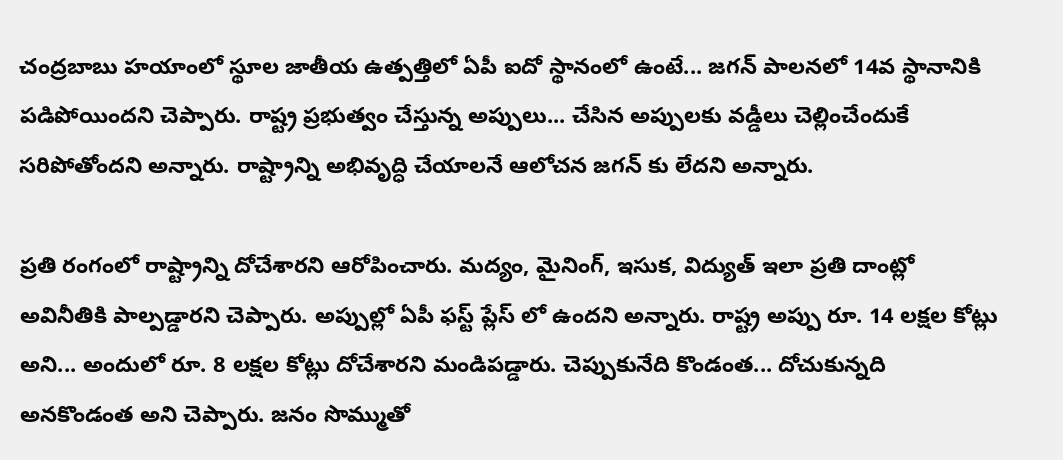చంద్రబాబు హయాంలో స్థూల జాతీయ ఉత్పత్తిలో ఏపీ ఐదో స్థానంలో ఉంటే... జగన్ పాలనలో 14వ స్థానానికి పడిపోయిందని చెప్పారు. రాష్ట్ర ప్రభుత్వం చేస్తున్న అప్పులు... చేసిన అప్పులకు వడ్డీలు చెల్లించేందుకే సరిపోతోందని అన్నారు. రాష్ట్రాన్ని అభివృద్ధి చేయాలనే ఆలోచన జగన్ కు లేదని అన్నారు.

ప్రతి రంగంలో రాష్ట్రాన్ని దోచేశారని ఆరోపించారు. మద్యం, మైనింగ్, ఇసుక, విద్యుత్ ఇలా ప్రతి దాంట్లో అవినీతికి పాల్పడ్డారని చెప్పారు. అప్పుల్లో ఏపీ ఫస్ట్ ప్లేస్ లో ఉందని అన్నారు. రాష్ట్ర అప్పు రూ. 14 లక్షల కోట్లు అని... అందులో రూ. 8 లక్షల కోట్లు దోచేశారని మండిపడ్డారు. చెప్పుకునేది కొండంత... దోచుకున్నది అనకొండంత అని చెప్పారు. జనం సొమ్ముతో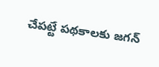చేపట్టే పథకాలకు జగన్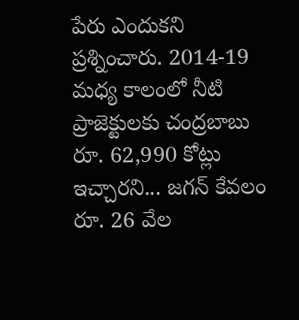పేరు ఎందుకని ప్రశ్నించారు. 2014-19 మధ్య కాలంలో నీటి ప్రాజెక్టులకు చంద్రబాబు రూ. 62,990 కోట్లు ఇచ్చారని... జగన్ కేవలం రూ. 26 వేల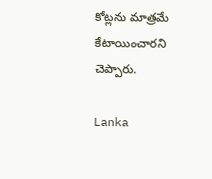కోట్లను మాత్రమే కేటాయించారని చెప్పారు.

Lanka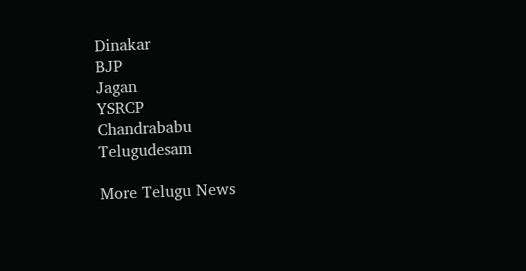Dinakar
BJP
Jagan
YSRCP
Chandrababu
Telugudesam

More Telugu News